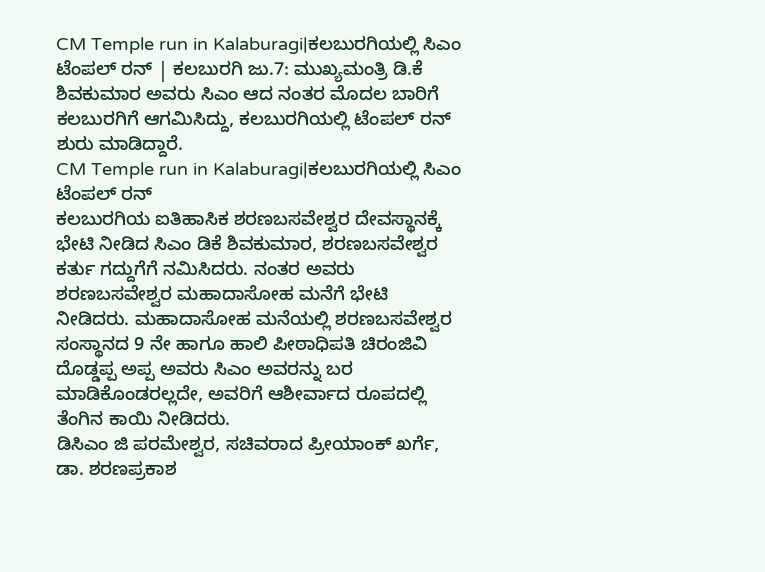CM Temple run in Kalaburagi|ಕಲಬುರಗಿಯಲ್ಲಿ ಸಿಎಂ ಟೆಂಪಲ್ ರನ್ | ಕಲಬುರಗಿ ಜು.7: ಮುಖ್ಯಮಂತ್ರಿ ಡಿ.ಕೆ ಶಿವಕುಮಾರ ಅವರು ಸಿಎಂ ಆದ ನಂತರ ಮೊದಲ ಬಾರಿಗೆ ಕಲಬುರಗಿಗೆ ಆಗಮಿಸಿದ್ದು, ಕಲಬುರಗಿಯಲ್ಲಿ ಟೆಂಪಲ್ ರನ್ ಶುರು ಮಾಡಿದ್ದಾರೆ.
CM Temple run in Kalaburagi|ಕಲಬುರಗಿಯಲ್ಲಿ ಸಿಎಂ ಟೆಂಪಲ್ ರನ್
ಕಲಬುರಗಿಯ ಐತಿಹಾಸಿಕ ಶರಣಬಸವೇಶ್ವರ ದೇವಸ್ಥಾನಕ್ಕೆ ಭೇಟಿ ನೀಡಿದ ಸಿಎಂ ಡಿಕೆ ಶಿವಕುಮಾರ, ಶರಣಬಸವೇಶ್ವರ ಕರ್ತು ಗದ್ದುಗೆಗೆ ನಮಿಸಿದರು. ನಂತರ ಅವರು ಶರಣಬಸವೇಶ್ವರ ಮಹಾದಾಸೋಹ ಮನೆಗೆ ಭೇಟಿ ನೀಡಿದರು. ಮಹಾದಾಸೋಹ ಮನೆಯಲ್ಲಿ ಶರಣಬಸವೇಶ್ವರ ಸಂಸ್ಥಾನದ 9 ನೇ ಹಾಗೂ ಹಾಲಿ ಪೀಠಾಧಿಪತಿ ಚಿರಂಜಿವಿ ದೊಡ್ಡಪ್ಪ ಅಪ್ಪ ಅವರು ಸಿಎಂ ಅವರನ್ನು ಬರ ಮಾಡಿಕೊಂಡರಲ್ಲದೇ, ಅವರಿಗೆ ಆಶೀರ್ವಾದ ರೂಪದಲ್ಲಿ ತೆಂಗಿನ ಕಾಯಿ ನೀಡಿದರು.
ಡಿಸಿಎಂ ಜಿ ಪರಮೇಶ್ವರ, ಸಚಿವರಾದ ಪ್ರೀಯಾಂಕ್ ಖರ್ಗೆ, ಡಾ. ಶರಣಪ್ರಕಾಶ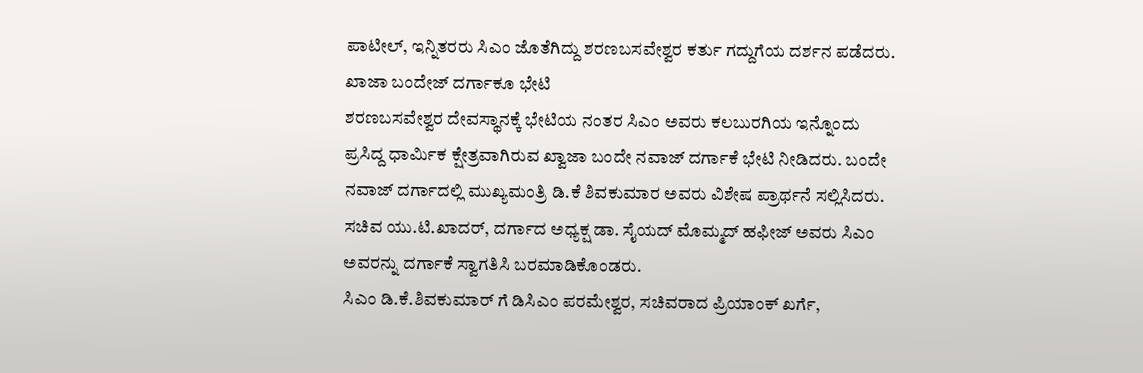ಪಾಟೀಲ್, ಇನ್ನಿತರರು ಸಿಎಂ ಜೊತೆಗಿದ್ದು ಶರಣಬಸವೇಶ್ವರ ಕರ್ತು ಗದ್ದುಗೆಯ ದರ್ಶನ ಪಡೆದರು.
ಖಾಜಾ ಬಂದೇಜ್ ದರ್ಗಾಕೂ ಭೇಟಿ
ಶರಣಬಸವೇಶ್ವರ ದೇವಸ್ಥಾನಕ್ಕೆ ಭೇಟಿಯ ನಂತರ ಸಿಎಂ ಅವರು ಕಲಬುರಗಿಯ ಇನ್ನೊಂದು ಪ್ರಸಿದ್ದ ಧಾರ್ಮಿಕ ಕ್ಷೇತ್ರವಾಗಿರುವ ಖ್ವಾಜಾ ಬಂದೇ ನವಾಜ್ ದರ್ಗಾಕೆ ಭೇಟಿ ನೀಡಿದರು. ಬಂದೇ ನವಾಜ್ ದರ್ಗಾದಲ್ಲಿ ಮುಖ್ಯಮಂತ್ರಿ ಡಿ.ಕೆ ಶಿವಕುಮಾರ ಅವರು ವಿಶೇಷ ಪ್ರಾರ್ಥನೆ ಸಲ್ಲಿಸಿದರು. ಸಚಿವ ಯು.ಟಿ.ಖಾದರ್, ದರ್ಗಾದ ಅಧ್ಯಕ್ಷ ಡಾ. ಸೈಯದ್ ಮೊಮ್ಮದ್ ಹಫೀಜ್ ಅವರು ಸಿಎಂ ಅವರನ್ನು ದರ್ಗಾಕೆ ಸ್ವಾಗತಿಸಿ ಬರಮಾಡಿಕೊಂಡರು.
ಸಿಎಂ ಡಿ.ಕೆ.ಶಿವಕುಮಾರ್ ಗೆ ಡಿಸಿಎಂ ಪರಮೇಶ್ವರ, ಸಚಿವರಾದ ಪ್ರಿಯಾಂಕ್ ಖರ್ಗೆ,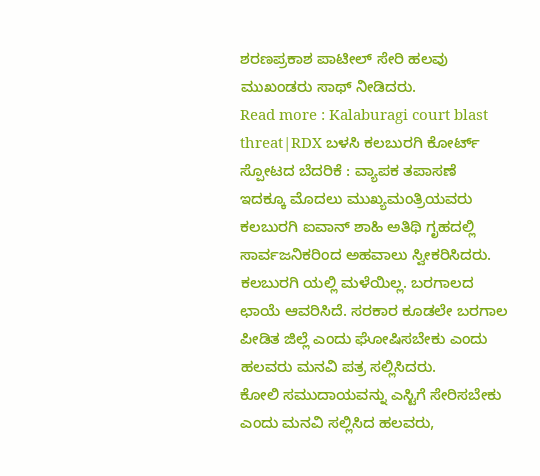ಶರಣಪ್ರಕಾಶ ಪಾಟೀಲ್ ಸೇರಿ ಹಲವು ಮುಖಂಡರು ಸಾಥ್ ನೀಡಿದರು.
Read more : Kalaburagi court blast threat|RDX ಬಳಸಿ ಕಲಬುರಗಿ ಕೋರ್ಟ್ ಸ್ಪೋಟದ ಬೆದರಿಕೆ : ವ್ಯಾಪಕ ತಪಾಸಣೆ
ಇದಕ್ಕೂ ಮೊದಲು ಮುಖ್ಯಮಂತ್ರಿಯವರು ಕಲಬುರಗಿ ಐವಾನ್ ಶಾಹಿ ಅತಿಥಿ ಗೃಹದಲ್ಲಿ ಸಾರ್ವಜನಿಕರಿಂದ ಅಹವಾಲು ಸ್ವೀಕರಿಸಿದರು.
ಕಲಬುರಗಿ ಯಲ್ಲಿ ಮಳೆಯಿಲ್ಲ. ಬರಗಾಲದ ಛಾಯೆ ಆವರಿಸಿದೆ. ಸರಕಾರ ಕೂಡಲೇ ಬರಗಾಲ ಪೀಡಿತ ಜಿಲ್ಲೆ ಎಂದು ಘೋಷಿಸಬೇಕು ಎಂದು ಹಲವರು ಮನವಿ ಪತ್ರ ಸಲ್ಲಿಸಿದರು.
ಕೋಲಿ ಸಮುದಾಯವನ್ನು ಎಸ್ಟಿಗೆ ಸೇರಿಸಬೇಕು ಎಂದು ಮನವಿ ಸಲ್ಲಿಸಿದ ಹಲವರು,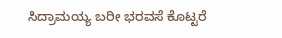ಸಿದ್ರಾಮಯ್ಯ ಬರೀ ಭರವಸೆ ಕೊಟ್ಟರೆ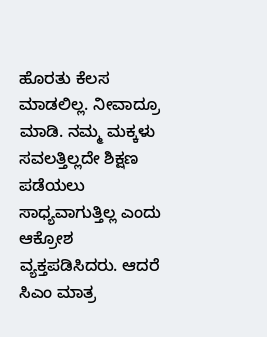ಹೊರತು ಕೆಲಸ ಮಾಡಲಿಲ್ಲ. ನೀವಾದ್ರೂ ಮಾಡಿ. ನಮ್ಮ ಮಕ್ಕಳು ಸವಲತ್ತಿಲ್ಲದೇ ಶಿಕ್ಷಣ ಪಡೆಯಲು ಸಾಧ್ಯವಾಗುತ್ತಿಲ್ಲ ಎಂದು ಆಕ್ರೋಶ ವ್ಯಕ್ತಪಡಿಸಿದರು. ಆದರೆ ಸಿಎಂ ಮಾತ್ರ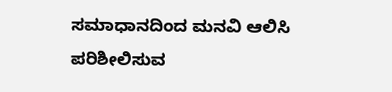ಸಮಾಧಾನದಿಂದ ಮನವಿ ಆಲಿಸಿ ಪರಿಶೀಲಿಸುವ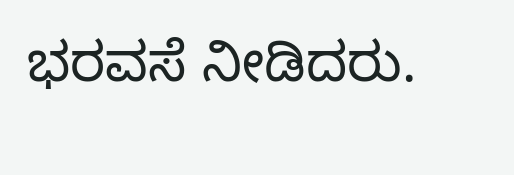ಭರವಸೆ ನೀಡಿದರು.